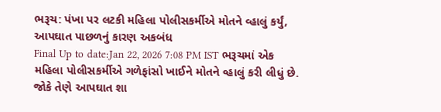ભરૂચ: પંખા પર લટકી મહિલા પોલીસકર્મીએ મોતને વ્હાલું કર્યું, આપઘાત પાછળનું કારણ અકબંધ
Final Up to date:Jan 22, 2026 7:08 PM IST ભરૂચમાં એક મહિલા પોલીસકર્મીએ ગળેફાંસો ખાઈને મોતને વ્હાલું કરી લીધું છે. જોકે તેણે આપઘાત શા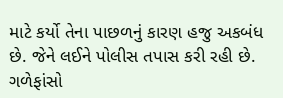માટે કર્યો તેના પાછળનું કારણ હજુ અકબંધ છે. જેને લઈને પોલીસ તપાસ કરી રહી છે. ગળેફાંસો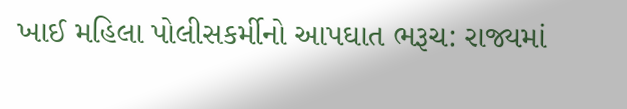ખાઈ મહિલા પોલીસકર્મીનો આપઘાત ભરૂચ: રાજ્યમાં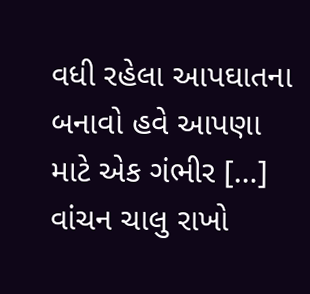વધી રહેલા આપઘાતના બનાવો હવે આપણા માટે એક ગંભીર […]
વાંચન ચાલુ રાખો